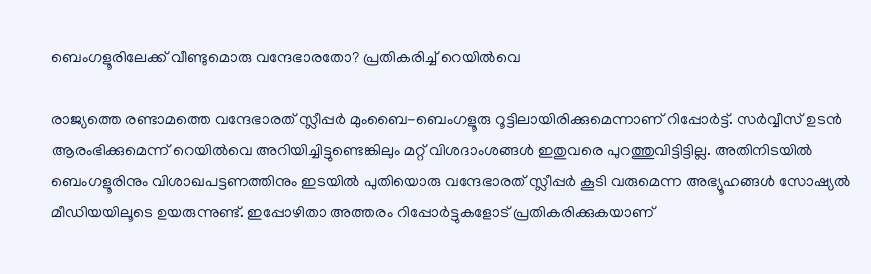ബെംഗളൂരിലേക്ക് വീണ്ടുമൊരു വന്ദേഭാരതോ? പ്രതികരിച്ച് റെയിൽവെ

രാജ്യത്തെ രണ്ടാമത്തെ വന്ദേഭാരത് സ്ലീപ്പർ മുംബൈ-ബെംഗളൂരു റൂട്ടിലായിരിക്കുമെന്നാണ് റിപ്പോർട്ട്. സർവ്വീസ് ഉടൻ ആരംഭിക്കുമെന്ന് റെയിൽവെ അറിയിച്ചിട്ടുണ്ടെങ്കിലും മറ്റ് വിശദാംശങ്ങൾ ഇതുവരെ പുറത്തുവിട്ടിട്ടില്ല. അതിനിടയിൽ ബെംഗളൂരിനും വിശാഖപട്ടണത്തിനും ഇടയിൽ പുതിയൊരു വന്ദേഭാരത് സ്ലീപ്പർ കൂടി വരുമെന്ന അഭ്യൂഹങ്ങൾ സോഷ്യൽ മീഡിയയിലൂടെ ഉയരുന്നുണ്ട്. ഇപ്പോഴിതാ അത്തരം റിപ്പോർട്ടുകളോട് പ്രതികരിക്കുകയാണ്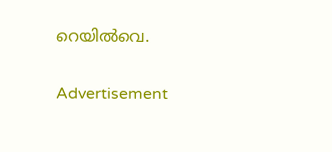റെയിൽവെ.

Advertisement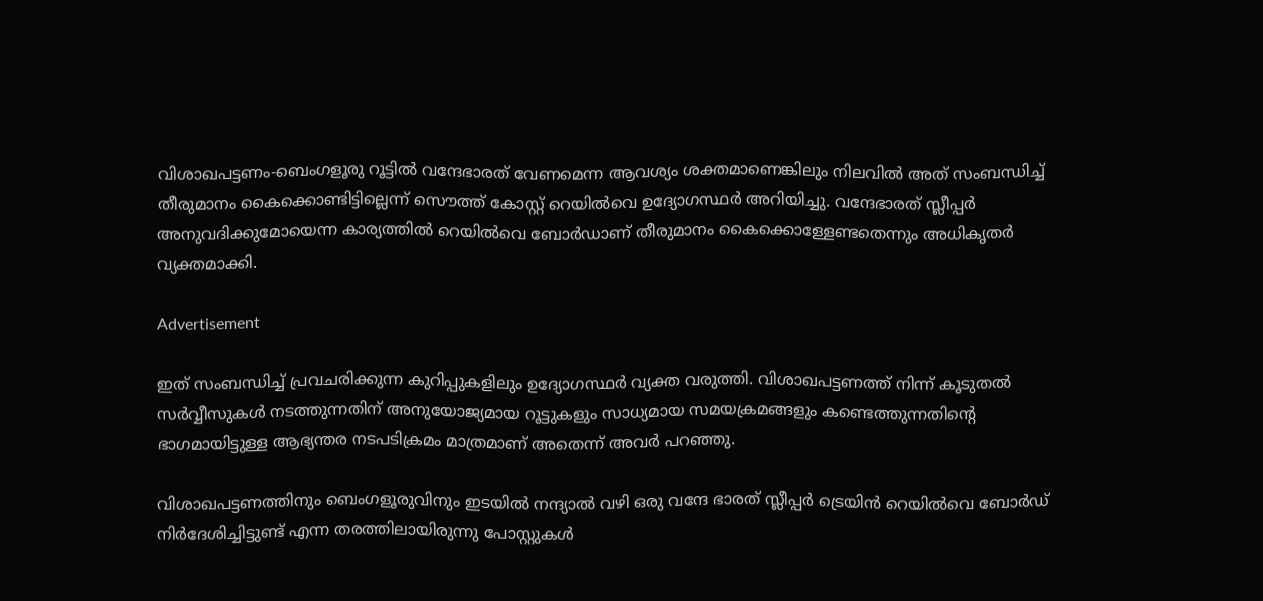വിശാഖപട്ടണം-ബെംഗളൂരു റൂട്ടിൽ വന്ദേഭാരത് വേണമെന്ന ആവശ്യം ശക്തമാണെങ്കിലും നിലവിൽ അത് സംബന്ധിച്ച് തീരുമാനം കൈക്കൊണ്ടിട്ടില്ലെന്ന് സൌത്ത് കോസ്റ്റ് റെയിൽവെ ഉദ്യോഗസ്ഥർ അറിയിച്ചു. വന്ദേഭാരത് സ്ലീപ്പർ അനുവദിക്കുമോയെന്ന കാര്യത്തിൽ റെയിൽവെ ബോർഡാണ് തീരുമാനം കൈക്കൊള്ളേണ്ടതെന്നും അധികൃതർ വ്യക്തമാക്കി.

Advertisement

ഇത് സംബന്ധിച്ച് പ്രവചരിക്കുന്ന കുറിപ്പുകളിലും ഉദ്യോഗസ്ഥർ വ്യക്ത വരുത്തി. വിശാഖപട്ടണത്ത് നിന്ന് കൂടുതൽ സർവ്വീസുകൾ നടത്തുന്നതിന് അനുയോജ്യമായ റൂട്ടുകളും സാധ്യമായ സമയക്രമങ്ങളും കണ്ടെത്തുന്നതിൻ്റെ ഭാഗമായിട്ടുള്ള ആഭ്യന്തര നടപടിക്രമം മാത്രമാണ് അതെന്ന് അവർ പറഞ്ഞു.

വിശാഖപട്ടണത്തിനും ബെംഗളൂരുവിനും ഇടയിൽ നന്ദ്യാൽ വഴി ഒരു വന്ദേ ഭാരത് സ്ലീപ്പർ ട്രെയിൻ റെയിൽവെ ബോർഡ് നിർദേശിച്ചിട്ടുണ്ട് എന്ന തരത്തിലായിരുന്നു പോസ്റ്റുകൾ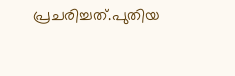പ്രചരിച്ചത്.പുതിയ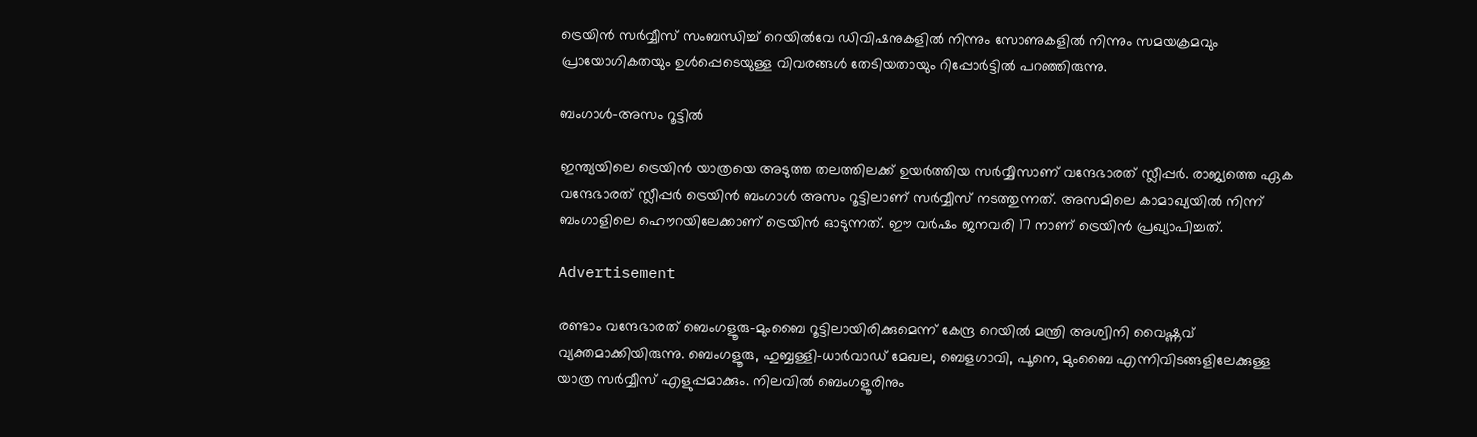ട്രെയിൻ സർവ്വീസ് സംബന്ധിച്ച് റെയിൽവേ ഡിവിഷനുകളിൽ നിന്നും സോണുകളിൽ നിന്നും സമയക്രമവും പ്രായോഗികതയും ഉൾപ്പെടെയുള്ള വിവരങ്ങൾ തേടിയതായും റിപ്പോർട്ടിൽ പറഞ്ഞിരുന്നു.

ബംഗാൾ-അസം റൂട്ടിൽ

ഇന്ത്യയിലെ ട്രെയിൻ യാത്രയെ അടുത്ത തലത്തിലക്ക് ഉയർത്തിയ സർവ്വീസാണ് വന്ദേഭാരത് സ്ലീപ്പർ. രാജ്യത്തെ ഏക വന്ദേഭാരത് സ്ലീപ്പർ ട്രെയിൻ ബംഗാൾ അസം റൂട്ടിലാണ് സർവ്വീസ് നടത്തുന്നത്. അസമിലെ കാമാഖ്യയിൽ നിന്ന് ബംഗാളിലെ ഹൌറയിലേക്കാണ് ട്രെയിൻ ഓടുന്നത്. ഈ വർഷം ജനവരി 17 നാണ് ട്രെയിൻ പ്രഖ്യാപിച്ചത്.

Advertisement

രണ്ടാം വന്ദേഭാരത് ബെംഗളൂരു-മുംബൈ റൂട്ടിലായിരിക്കുമെന്ന് കേന്ദ്ര റെയിൽ മന്ത്രി അശ്വിനി വൈഷ്ണവ് വ്യക്തമാക്കിയിരുന്നു. ബെംഗളൂരു, ഹുബ്ബള്ളി-ധാർവാഡ് മേഖല, ബെളഗാവി, പൂനെ, മുംബൈ എന്നിവിടങ്ങളിലേക്കുള്ള യാത്ര സർവ്വീസ് എളുപ്പമാക്കും. നിലവിൽ ബെംഗളൂരിനും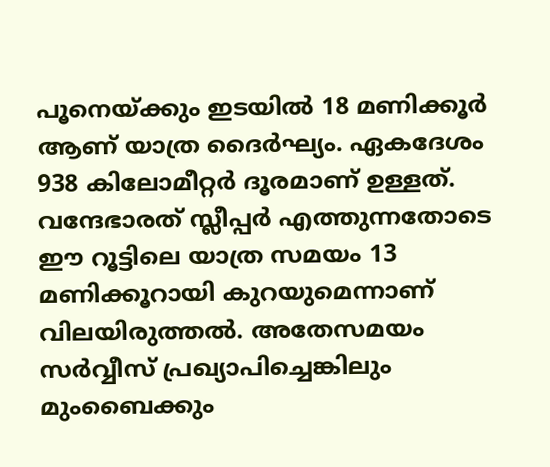പൂനെയ്ക്കും ഇടയിൽ 18 മണിക്കൂർ ആണ് യാത്ര ദൈർഘ്യം. ഏകദേശം 938 കിലോമീറ്റർ ദൂരമാണ് ഉള്ളത്. വന്ദേഭാരത് സ്ലീപ്പർ എത്തുന്നതോടെ ഈ റൂട്ടിലെ യാത്ര സമയം 13 മണിക്കൂറായി കുറയുമെന്നാണ് വിലയിരുത്തൽ. അതേസമയം സർവ്വീസ് പ്രഖ്യാപിച്ചെങ്കിലും മുംബൈക്കും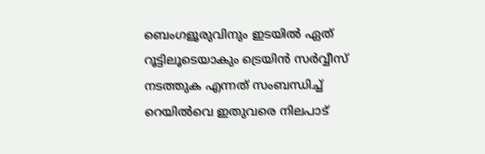ബെംഗളൂരുവിനും ഇടയിൽ ഏത് റൂട്ടിലൂടെയാകും ട്രെയിൻ സർവ്വീസ് നടത്തുക എന്നത് സംബന്ധിച്ച് റെയിൽവെ ഇതുവരെ നിലപാട്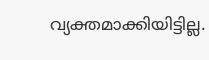വ്യക്തമാക്കിയിട്ടില്ല.